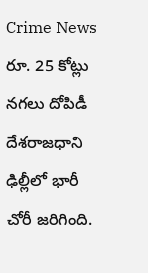Crime News రూ. 25 కోట్లు నగలు దోపిడీ దేశరాజధాని ఢిల్లీలో భారీ చోరీ జరిగింది.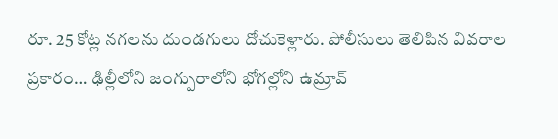రూ. 25 కోట్ల నగలను దుండగులు దోచుకెళ్లారు. పోలీసులు తెలిపిన వివరాల ప్రకారం… ఢిల్లీలోని జంగ్పురాలోని భోగల్లోని ఉమ్రావ్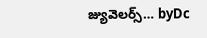జ్యువెలర్స్… byDc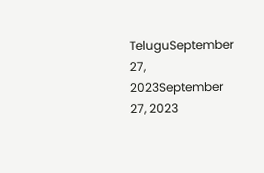TeluguSeptember 27, 2023September 27, 2023